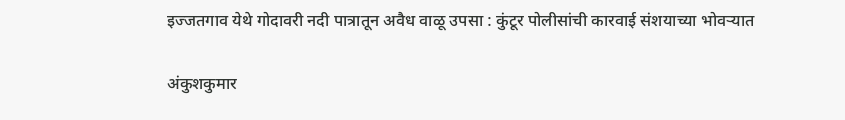इज्जतगाव येथे गोदावरी नदी पात्रातून अवैध वाळू उपसा : कुंटूर पोलीसांची कारवाई संशयाच्या भोवऱ्यात

अंकुशकुमार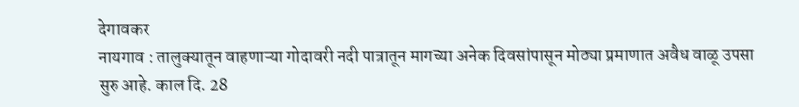देगावकर
नायगाव : तालुक्यातून वाहणाऱ्या गोदावरी नदी पात्रातून मागच्या अनेक दिवसांपासून मोठ्या प्रमाणात अवैध वाळू उपसा सुरु आहे. काल दि. 28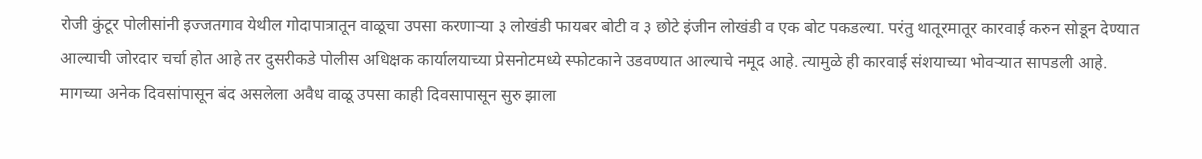रोजी कुंटूर पोलीसांनी इज्जतगाव येथील गोदापात्रातून वाळूचा उपसा करणाऱ्या ३ लोखंडी फायबर बोटी व ३ छोटे इंजीन लोखंडी व एक बोट पकडल्या. परंतु थातूरमातूर कारवाई करुन सोडून देण्यात आल्याची जोरदार चर्चा होत आहे तर दुसरीकडे पोलीस अधिक्षक कार्यालयाच्या प्रेसनोटमध्ये स्फोटकाने उडवण्यात आल्याचे नमूद आहे. त्यामुळे ही कारवाई संशयाच्या भोवऱ्यात सापडली आहे.
मागच्या अनेक दिवसांपासून बंद असलेला अवैध वाळू उपसा काही दिवसापासून सुरु झाला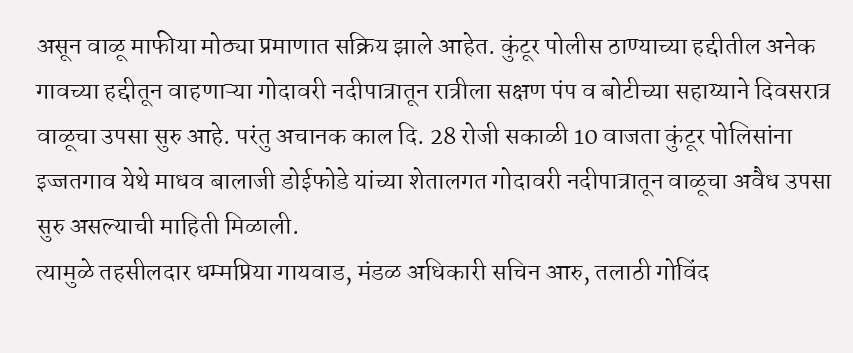असून वाळू माफीया मोठ्या प्रमाणात सक्रिय झाले आहेत. कुंटूर पोलीस ठाण्याच्या हद्दीतील अनेक गावच्या हद्दीतून वाहणाऱ्या गोदावरी नदीपात्रातून रात्रीला सक्षण पंप व बोटीच्या सहाय्याने दिवसरात्र वाळूचा उपसा सुरु आहे. परंतु अचानक काल दि. 28 रोजी सकाळी 10 वाजता कुंटूर पोलिसांना इज्जतगाव येथे माधव बालाजी डोईफोडे यांच्या शेतालगत गोदावरी नदीपात्रातून वाळूचा अवैध उपसा सुरु असल्याची माहिती मिळाली.
त्यामुळे तहसीलदार धम्मप्रिया गायवाड, मंडळ अधिकारी सचिन आरु, तलाठी गोविंद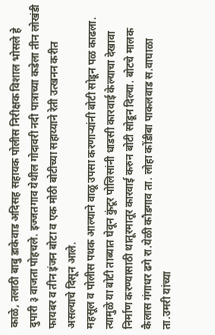काळे, तलाठी बाबु डाकेवाड अदिसह सहायक पोलीस निरीक्षक विशाल भोसले हे दुपारी ३ वाजता पोहचले. इज्जतगाव येथील गोदावरी नदी पात्राच्या कडेला तीन लोखंडी फायबर व तीन इंजन बोटा व एक मोठी बोटीच्या सहाय्याने रेती उत्खनन करीत असल्याचे दिसून आले.
महसूल व पोलीस पथक आल्याने वाळू उपसा करणाऱ्यांनी बोटी सोडून पळ काढला. त्यामुळे या बोटी ताब्यात घेवून कुंटूर पोलिसांनी धाडसी कारवाई केल्याचा देखावा निर्माण करण्यासाठी थातूरमातूर कारवाई करुन बोटी सोडून दिल्या. बोटचे मालक कैलास गंगाधर ढगे रा.येळी कौडगाव ता. लोहा कोंडीबा पाकलवाड स.वाघाळा ता.उमरी यांच्या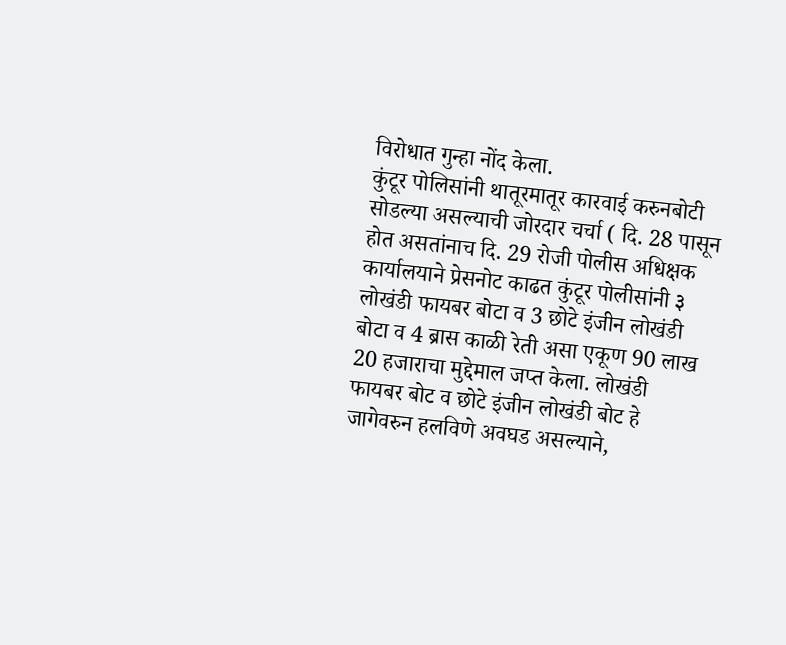विरोधात गुन्हा नोंद केला.
कुंटूर पोलिसांनी थातूरमातूर कारवाई करुनबोटी सोडल्या असल्याची जोरदार चर्चा ( दि. 28 पासून होत असतांनाच दि. 29 रोजी पोलीस अधिक्षक कार्यालयाने प्रेसनोट काढत कुंटूर पोलीसांनी ३ लोखंडी फायबर बोटा व 3 छोटे इंजीन लोखंडी बोटा व 4 ब्रास काळी रेती असा एकूण 90 लाख 20 हजाराचा मुद्देमाल जप्त केला. लोखंडी फायबर बोट व छोटे इंजीन लोखंडी बोट हे जागेवरुन हलविणे अवघड असल्याने,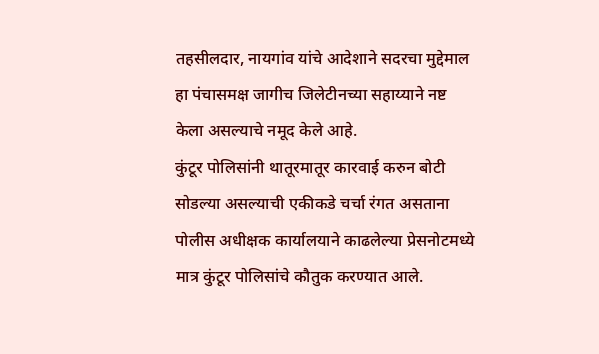तहसीलदार, नायगांव यांचे आदेशाने सदरचा मुद्देमाल हा पंचासमक्ष जागीच जिलेटीनच्या सहाय्याने नष्ट केला असल्याचे नमूद केले आहे.
कुंटूर पोलिसांनी थातूरमातूर कारवाई करुन बोटी सोडल्या असल्याची एकीकडे चर्चा रंगत असताना पोलीस अधीक्षक कार्यालयाने काढलेल्या प्रेसनोटमध्ये मात्र कुंटूर पोलिसांचे कौतुक करण्यात आले.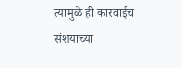त्यामुळे ही कारवाईच संशयाच्या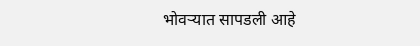भोवऱ्यात सापडली आहे